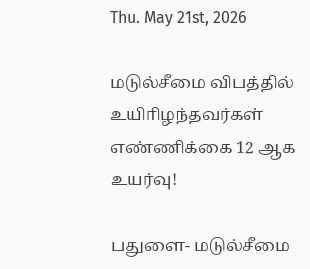Thu. May 21st, 2026

மடுல்சீமை விபத்தில் உயிாிழந்தவர்கள் எண்ணிக்கை 12 ஆக உயர்வு!

பதுளை- மடுல்சீமை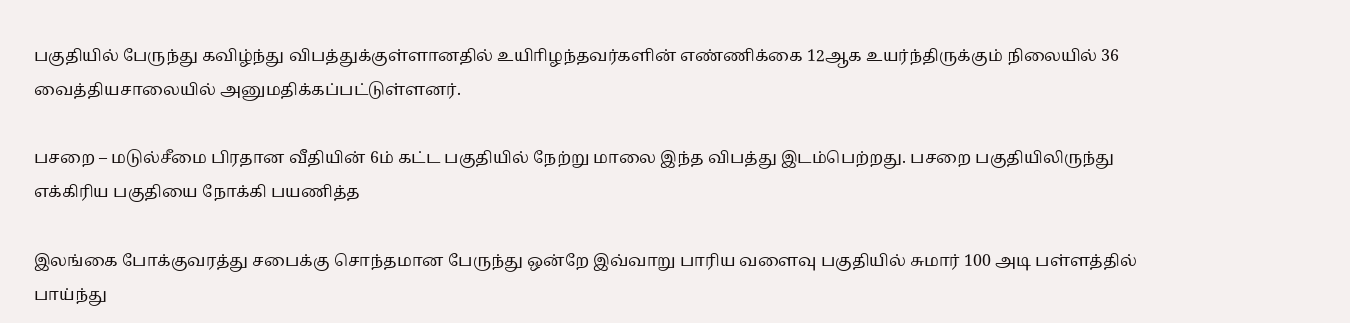பகுதியில் பேருந்து கவிழ்ந்து விபத்துக்குள்ளானதில் உயிாிழந்தவர்களின் எண்ணிக்கை 12ஆக உயர்ந்திருக்கும் நிலையில் 36 வைத்தியசாலையில் அனுமதிக்கப்பட்டுள்ளனர்.

பசறை – மடுல்சீமை பிரதான வீதியின் 6ம் கட்ட பகுதியில் நேற்று மாலை இந்த விபத்து இடம்பெற்றது. பசறை பகுதியிலிருந்து எக்கிரிய பகுதியை நோக்கி பயணித்த

இலங்கை போக்குவரத்து சபைக்கு சொந்தமான பேருந்து ஒன்றே இவ்வாறு பாரிய வளைவு பகுதியில் சுமார் 100 அடி பள்ளத்தில் பாய்ந்து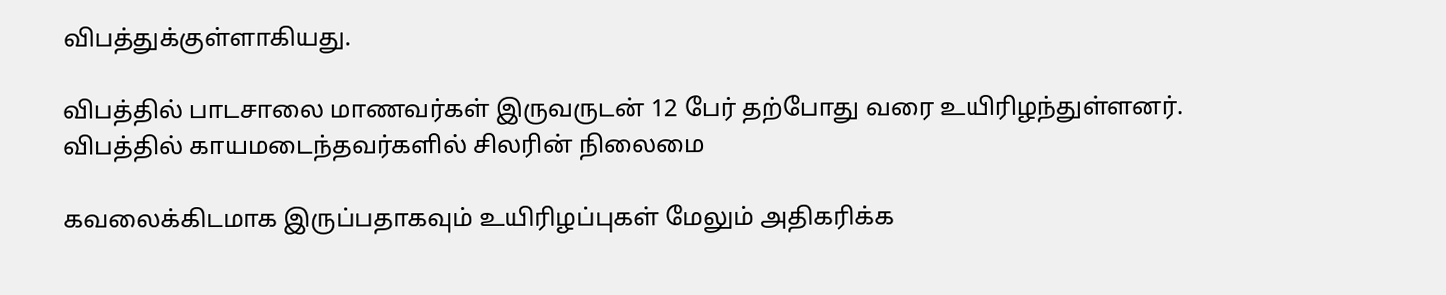விபத்துக்குள்ளாகியது.

விபத்தில் பாடசாலை மாணவர்கள் இருவருடன் 12 பேர் தற்போது வரை உயிரிழந்துள்ளனர்.  விபத்தில் காயமடைந்தவர்களில் சிலரின் நிலைமை

கவலைக்கிடமாக இருப்பதாகவும் உயிரிழப்புகள் மேலும் அதிகரிக்க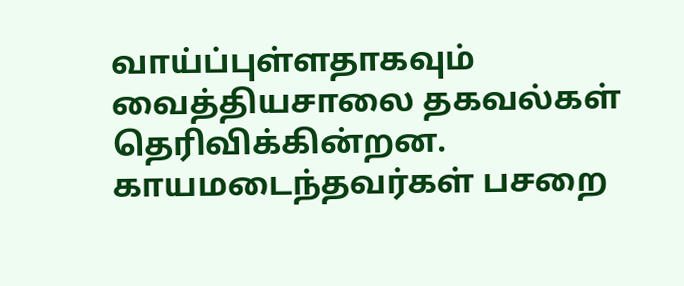வாய்ப்புள்ளதாகவும் வைத்தியசாலை தகவல்கள் தெரிவிக்கின்றன. காயமடைந்தவர்கள் பசறை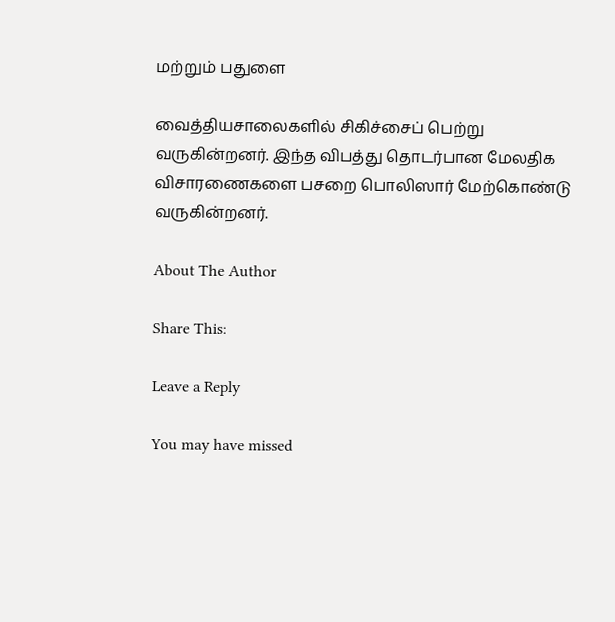மற்றும் பதுளை

வைத்தியசாலைகளில் சிகிச்சைப் பெற்று வருகின்றனர். இந்த விபத்து தொடர்பான மேலதிக விசாரணைகளை பசறை பொலிஸார் மேற்கொண்டு வருகின்றனர்.

About The Author

Share This:

Leave a Reply

You may have missed